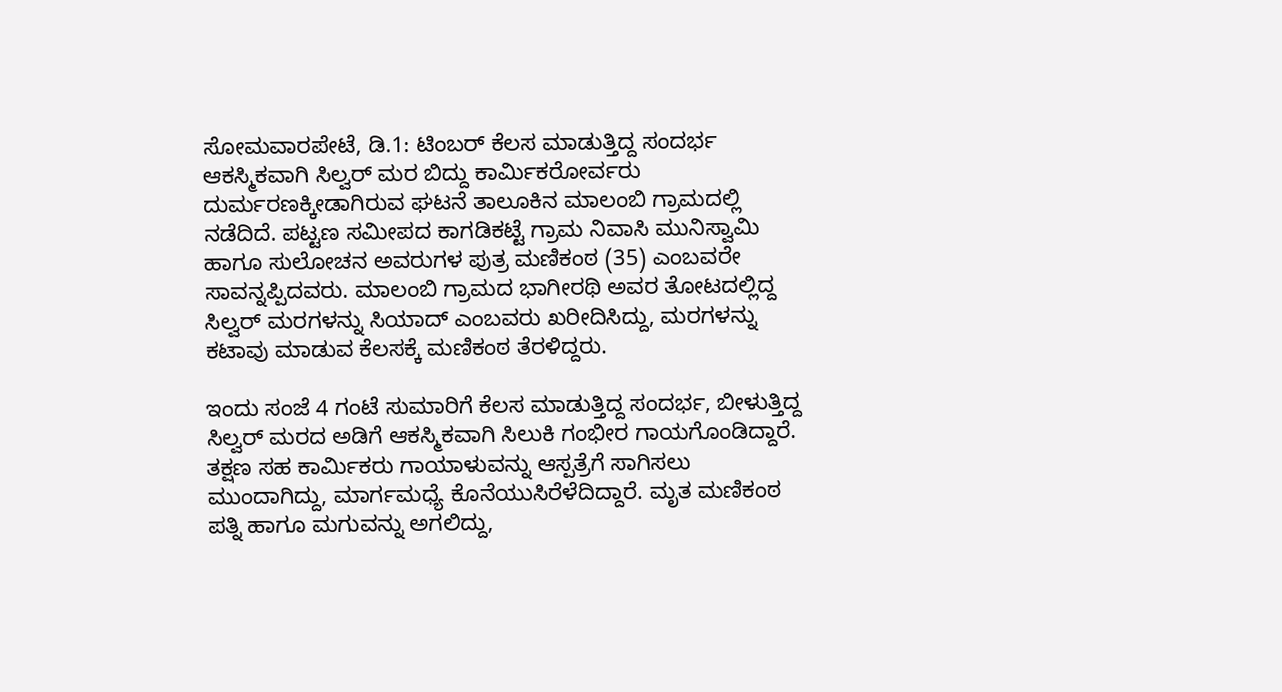ಸೋಮವಾರಪೇಟೆ, ಡಿ.1: ಟಿಂಬರ್ ಕೆಲಸ ಮಾಡುತ್ತಿದ್ದ ಸಂದರ್ಭ ಆಕಸ್ಮಿಕವಾಗಿ ಸಿಲ್ವರ್ ಮರ ಬಿದ್ದು ಕಾರ್ಮಿಕರೋರ್ವರು ದುರ್ಮರಣಕ್ಕೀಡಾಗಿರುವ ಘಟನೆ ತಾಲೂಕಿನ ಮಾಲಂಬಿ ಗ್ರಾಮದಲ್ಲಿ ನಡೆದಿದೆ. ಪಟ್ಟಣ ಸಮೀಪದ ಕಾಗಡಿಕಟ್ಟೆ ಗ್ರಾಮ ನಿವಾಸಿ ಮುನಿಸ್ವಾಮಿ ಹಾಗೂ ಸುಲೋಚನ ಅವರುಗಳ ಪುತ್ರ ಮಣಿಕಂಠ (35) ಎಂಬವರೇ ಸಾವನ್ನಪ್ಪಿದವರು. ಮಾಲಂಬಿ ಗ್ರಾಮದ ಭಾಗೀರಥಿ ಅವರ ತೋಟದಲ್ಲಿದ್ದ ಸಿಲ್ವರ್ ಮರಗಳನ್ನು ಸಿಯಾದ್ ಎಂಬವರು ಖರೀದಿಸಿದ್ದು, ಮರಗಳನ್ನು ಕಟಾವು ಮಾಡುವ ಕೆಲಸಕ್ಕೆ ಮಣಿಕಂಠ ತೆರಳಿದ್ದರು.

ಇಂದು ಸಂಜೆ 4 ಗಂಟೆ ಸುಮಾರಿಗೆ ಕೆಲಸ ಮಾಡುತ್ತಿದ್ದ ಸಂದರ್ಭ, ಬೀಳುತ್ತಿದ್ದ ಸಿಲ್ವರ್ ಮರದ ಅಡಿಗೆ ಆಕಸ್ಮಿಕವಾಗಿ ಸಿಲುಕಿ ಗಂಭೀರ ಗಾಯಗೊಂಡಿದ್ದಾರೆ. ತಕ್ಷಣ ಸಹ ಕಾರ್ಮಿಕರು ಗಾಯಾಳುವನ್ನು ಆಸ್ಪತ್ರೆಗೆ ಸಾಗಿಸಲು ಮುಂದಾಗಿದ್ದು, ಮಾರ್ಗಮಧ್ಯೆ ಕೊನೆಯುಸಿರೆಳೆದಿದ್ದಾರೆ. ಮೃತ ಮಣಿಕಂಠ ಪತ್ನಿ ಹಾಗೂ ಮಗುವನ್ನು ಅಗಲಿದ್ದು,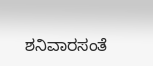ಶನಿವಾರಸಂತೆ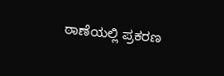ಠಾಣೆಯಲ್ಲಿ ಪ್ರಕರಣ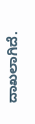ದಾಖಲಾಗಿದೆ.